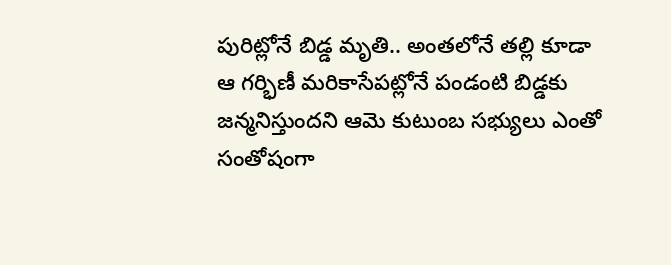పురిట్లోనే బిడ్డ మృతి.. అంతలోనే తల్లి కూడా
ఆ గర్భిణీ మరికాసేపట్లోనే పండంటి బిడ్డకు జన్మనిస్తుందని ఆమె కుటుంబ సభ్యులు ఎంతో సంతోషంగా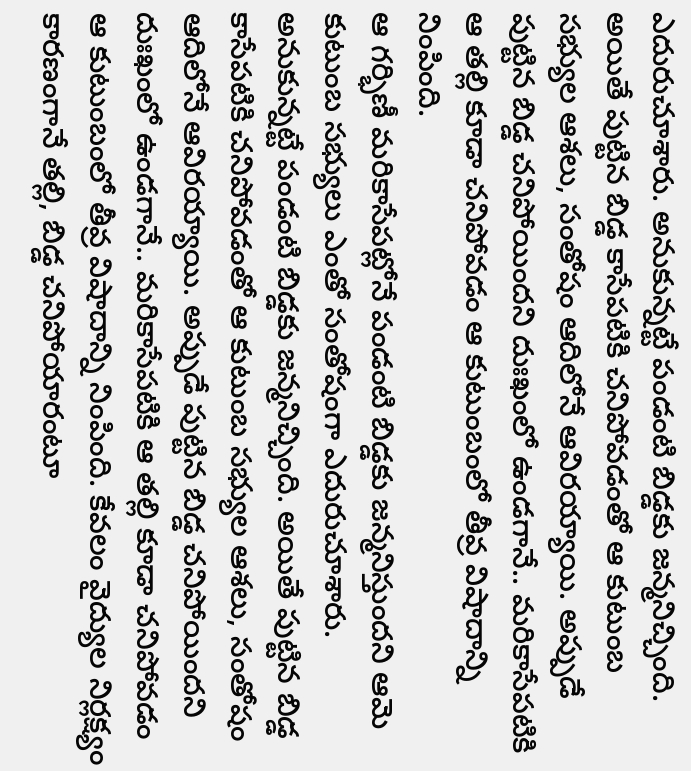ఎదురుచూశారు. అనుకున్నట్టే పండంటి బిడ్డకు జన్మనిచ్చింది. అయితే పుట్టిన బిడ్డ కాసేపటికి చనిపోవడంతో ఆ కుటుంబ సభ్యుల ఆశలు, సంతోషం ఆదిలోనే ఆవిరయ్యాయి. అప్పుడే పుట్టిన బిడ్డ చనిపోయిందని దుఃఖంలో ఉండగానే.. మరికాసేపటికి ఆ తల్లి కూడా చనిపోవడం ఆ కుటుంబంలో తీవ్ర విషాదాన్ని నింపింది.
ఆ గర్భిణీ మరికాసేపట్లోనే పండంటి బిడ్డకు జన్మనిస్తుందని ఆమె కుటుంబ సభ్యులు ఎంతో సంతోషంగా ఎదురుచూశారు. అనుకున్నట్టే పండంటి బిడ్డకు జన్మనిచ్చింది. అయితే పుట్టిన బిడ్డ కాసేపటికి చనిపోవడంతో ఆ కుటుంబ సభ్యుల ఆశలు, సంతోషం ఆదిలోనే ఆవిరయ్యాయి. అప్పుడే పుట్టిన బిడ్డ చనిపోయిందని దుఃఖంలో ఉండగానే.. మరికాసేపటికి ఆ తల్లి కూడా చనిపోవడం ఆ కుటుంబంలో తీవ్ర విషాదాన్ని నింపింది. కేవలం వైద్యుల నిర్లక్ష్యం కారణంగానే తల్లి, బిడ్డ చనిపోయారంటూ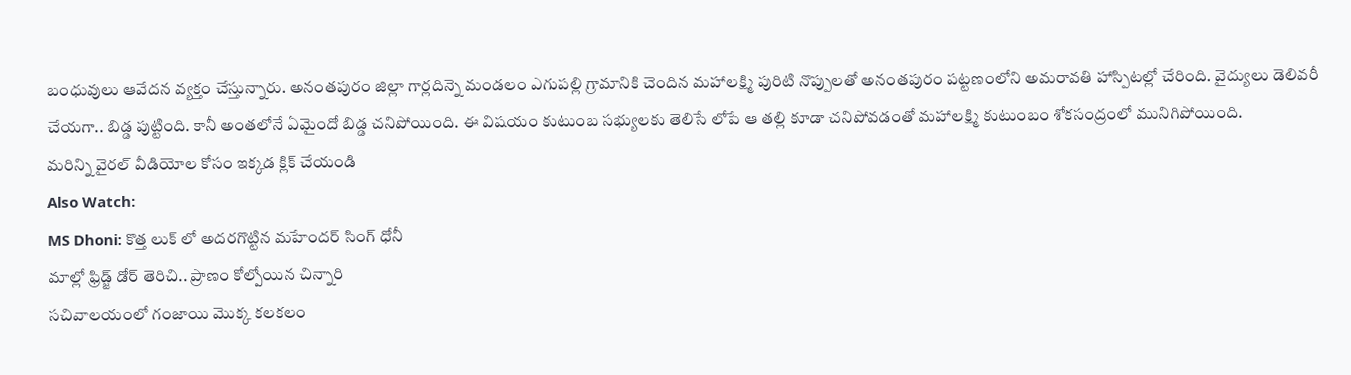బంధువులు ఆవేదన వ్యక్తం చేస్తున్నారు. అనంతపురం జిల్లా గార్లదిన్నె మండలం ఎగుపల్లి గ్రామానికి చెందిన మహాలక్ష్మి పురిటి నొప్పులతో అనంతపురం పట్టణంలోని అమరావతి హాస్పిటల్లో చేరింది. వైద్యులు డెలివరీ చేయగా.. బిడ్డ పుట్టింది. కానీ అంతలోనే ఏమైందో బిడ్డ చనిపోయింది. ఈ విషయం కుటుంబ సభ్యులకు తెలిసే లోపే ఆ తల్లి కూడా చనిపోవడంతో మహాలక్ష్మి కుటుంబం శోకసంద్రంలో మునిగిపోయింది.
మరిన్ని వైరల్ వీడియోల కోసం ఇక్కడ క్లిక్ చేయండి
Also Watch:
MS Dhoni: కొత్త లుక్ లో అదరగొట్టిన మహేందర్ సింగ్ ధోనీ
మాల్లో ఫ్రిడ్జ్ డోర్ తెరిచి.. ప్రాణం కోల్పోయిన చిన్నారి
సచివాలయంలో గంజాయి మొక్క కలకలం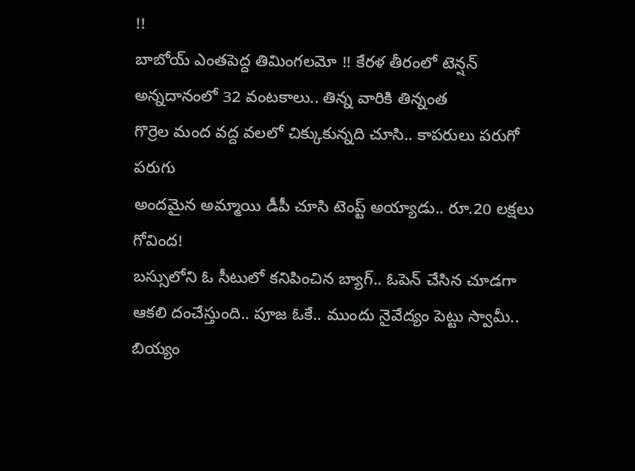!!
బాబోయ్ ఎంతపెద్ద తిమింగలమో !! కేరళ తీరంలో టెన్షన్
అన్నదానంలో 32 వంటకాలు.. తిన్న వారికి తిన్నంత
గొర్రెల మంద వద్ద వలలో చిక్కుకున్నది చూసి.. కాపరులు పరుగో పరుగు
అందమైన అమ్మాయి డీపీ చూసి టెంప్ట్ అయ్యాడు.. రూ.20 లక్షలు గోవింద!
బస్సులోని ఓ సీటులో కనిపించిన బ్యాగ్.. ఓపెన్ చేసిన చూడగా
ఆకలి దంచేస్తుంది.. పూజ ఓకే.. ముందు నైవేద్యం పెట్టు స్వామీ..
బియ్యం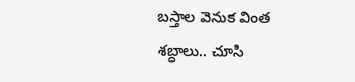బస్తాల వెనుక వింత శబ్ధాలు.. చూసి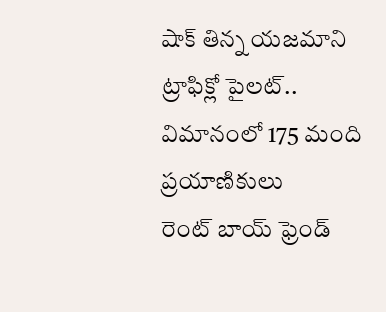షాక్ తిన్న యజమాని
ట్రాఫిక్లో పైలట్.. విమానంలో 175 మంది ప్రయాణికులు
రెంట్ బాయ్ ఫ్రెండ్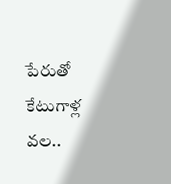పేరుతో కేటుగాళ్ల వల..